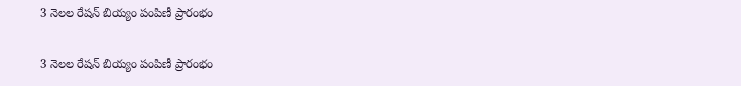3 నెలల రేషన్ బియ్యం పంపిణీ ప్రారంభం

3 నెలల రేషన్ బియ్యం పంపిణీ ప్రారంభం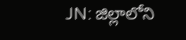JN: జిల్లాలోని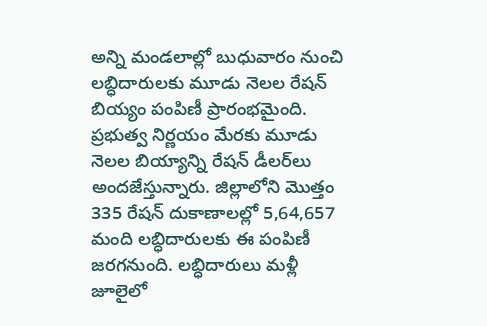అన్ని మండలాల్లో బుధువారం నుంచి లబ్ధిదారులకు మూడు నెలల రేషన్ బియ్యం పంపిణీ ప్రారంభమైంది. ప్రభుత్వ నిర్ణయం మేరకు మూడు నెలల బియ్యాన్ని రేషన్ డీలర్‌లు అందజేస్తున్నారు. జిల్లాలోని మొత్తం 335 రేషన్ దుకాణాలల్లో 5,64,657 మంది లబ్ధిదారులకు ఈ పంపిణీ జరగనుంది. లబ్ధిదారులు మళ్లీ జూలైలో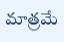మాత్రమే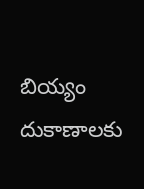బియ్యం దుకాణాలకు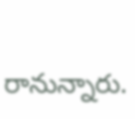రానున్నారు.